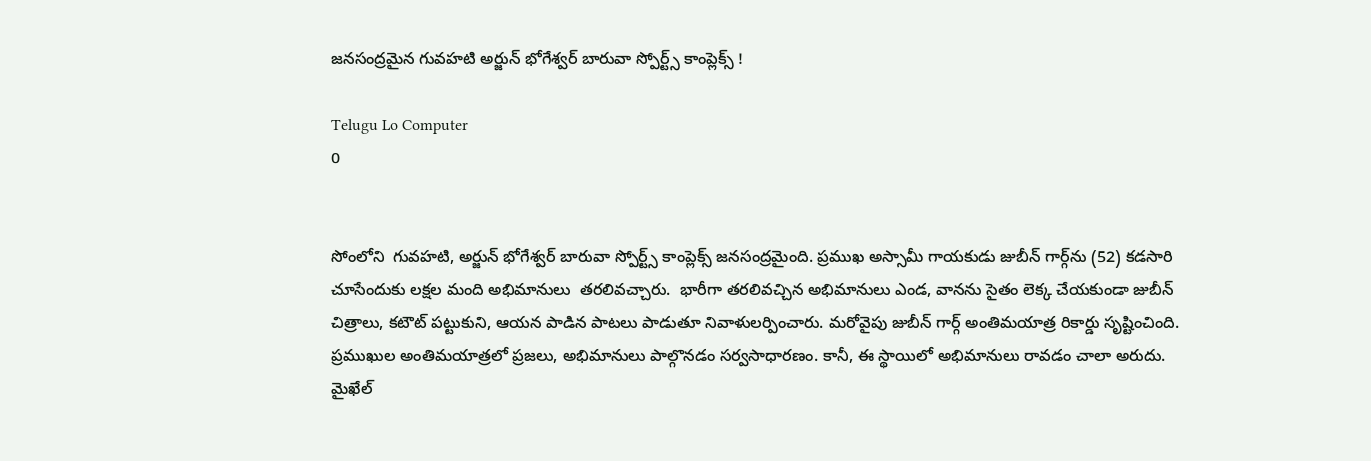జనసంద్రమైన గువహటి అర్జున్ భోగేశ్వర్ బారువా స్పోర్ట్స్ కాంప్లెక్స్ !

Telugu Lo Computer
0


సోంలోని  గువహటి, అర్జున్ భోగేశ్వర్ బారువా స్పోర్ట్స్ కాంప్లెక్స్ జనసంద్రమైంది. ప్రముఖ అస్సామీ గాయకుడు జుబీన్ గార్గ్‌ను (52) కడసారి చూసేందుకు లక్షల మంది అభిమానులు  తరలివచ్చారు.  భారీగా తరలివచ్చిన అభిమానులు ఎండ, వానను సైతం లెక్క చేయకుండా జుబీన్ చిత్రాలు, కటౌట్‌ పట్టుకుని, ఆయన పాడిన పాటలు పాడుతూ నివాళులర్పించారు. మరోవైపు జుబీన్‌ గార్గ్‌ అంతిమయాత్ర రికార్డు సృష్టించింది. ప్రముఖుల అంతిమయాత్రలో ప్రజలు, అభిమానులు పాల్గొనడం సర్వసాధారణం. కానీ, ఈ స్థాయిలో అభిమానులు రావడం చాలా అరుదు. మైఖేల్‌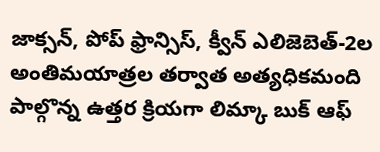జాక్సన్‌, పోప్‌ ఫ్రాన్సిస్‌, క్వీన్‌ ఎలిజెబెత్‌-2ల అంతిమయాత్రల తర్వాత అత్యధికమంది పాల్గొన్న ఉత్తర క్రియగా లిమ్కా బుక్‌ ఆఫ్‌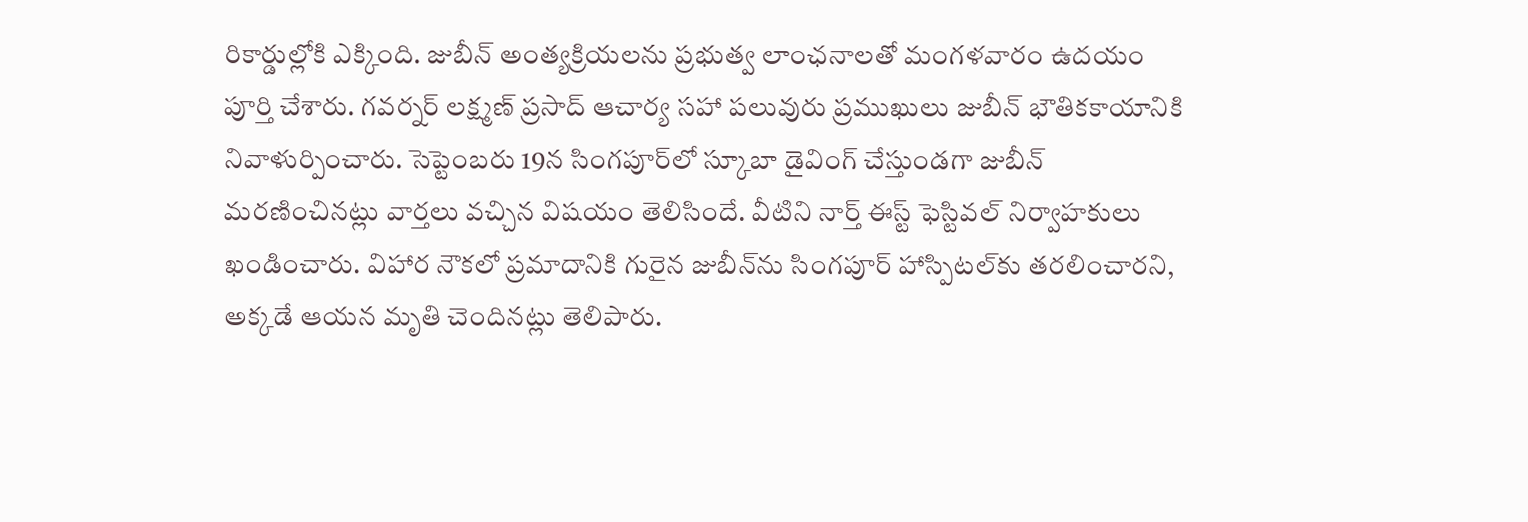రికార్డుల్లోకి ఎక్కింది. జుబీన్‌ అంత్యక్రియలను ప్రభుత్వ లాంఛనాలతో మంగళవారం ఉదయం పూర్తి చేశారు. గవర్నర్‌ లక్ష్మణ్‌ ప్రసాద్‌ ఆచార్య సహా పలువురు ప్రముఖులు జుబీన్‌ భౌతికకాయానికి నివాళుర్పించారు. సెప్టెంబరు 19న సింగపూర్‌లో స్కూబా డైవింగ్‌ చేస్తుండగా జుబీన్‌ మరణించినట్లు వార్తలు వచ్చిన విషయం తెలిసిందే. వీటిని నార్త్‌ ఈస్ట్‌ ఫెస్టివల్‌ నిర్వాహకులు ఖండించారు. విహార నౌకలో ప్రమాదానికి గురైన జుబీన్‌ను సింగపూర్‌ హాస్పిటల్‌కు తరలించారని, అక్కడే ఆయన మృతి చెందినట్లు తెలిపారు.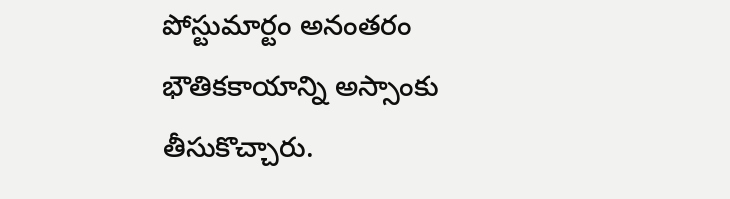పోస్టుమార్టం అనంతరం భౌతికకాయాన్ని అస్సాంకు తీసుకొచ్చారు.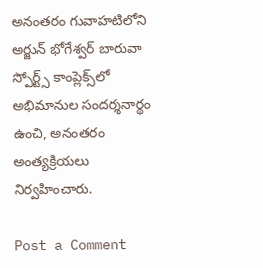అనంతరం గువాహటిలోని అర్జున్ భోగేశ్వర్ బారువా స్పోర్ట్స్ కాంప్లెక్స్‌లో అభిమానుల సందర్శనార్థం ఉంచి, అనంతరం అంత్యక్రియలు నిర్వహించారు.

Post a Comment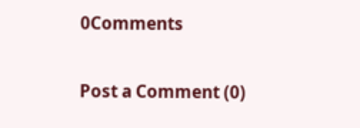0Comments

Post a Comment (0)